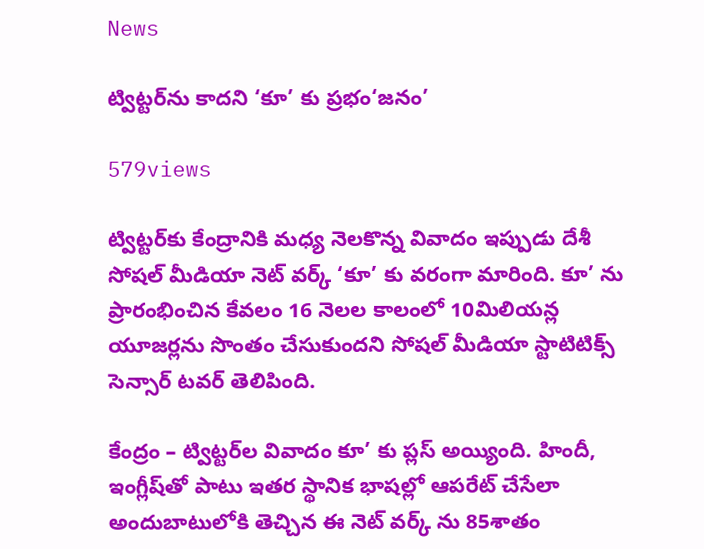News

ట్విట్టర్‌ను కాదని ‘కూ’ కు ప్రభం‘జనం’

579views

ట్విట్టర్‌కు కేంద్రానికి మధ్య నెలకొన్న వివాదం ఇప్పుడు దేశీ సోషల్‌ మీడియా నెట్‌ వర్క్‌ ‘కూ’ కు వరంగా మారింది. కూ’ ను ప్రారంభించిన కేవలం 16 నెలల కాలంలో 10మిలియన్ల యూజర్లను సొంతం చేసుకుందని సోషల్‌ మీడియా స్టాటిటిక్స్‌ సెన్సార్‌ టవర్‌ తెలిపింది.

కేంద్రం – ట్విట్టర్‌ల వివాదం కూ’ కు ప్లస్‌ అయ్యింది. హిందీ, ఇంగ్లీష్‌తో పాటు ఇతర స్థానిక భాషల్లో ఆపరేట్‌ చేసేలా అందుబాటులోకి తెచ్చిన ఈ నెట్‌ వర్క్ ‌ను 85శాతం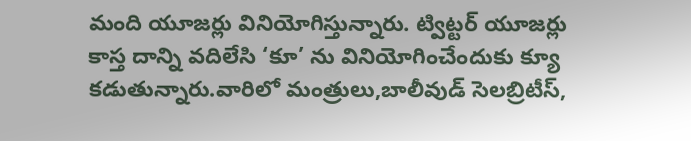మంది యూజర్లు వినియోగిస్తున్నారు. ట్విట్టర్‌ యూజర్లు కాస్త దాన్ని వదిలేసి ‘కూ’ ను వినియోగించేందుకు క్యూ కడుతున్నారు.వారిలో మంత్రులు,బాలీవుడ్‌ సెలబ్రిటీస్‌,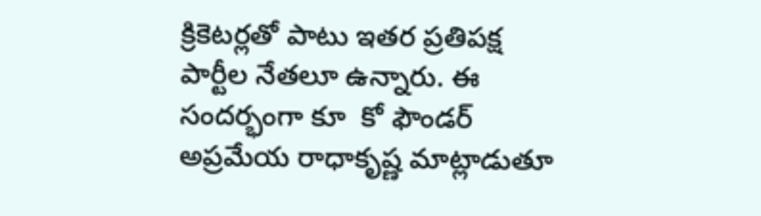క్రికెటర్లతో పాటు ఇతర ప్రతిపక్ష పార్టీల నేతలూ ఉన్నారు. ఈ సందర్భంగా కూ  కో ఫౌండర్‌ అప్రమేయ రాధాకృష్ణ మాట్లాడుతూ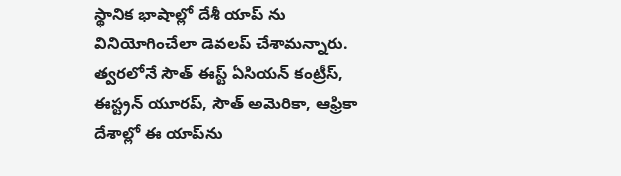స్థానిక భాషాల్లో దేశీ యాప్ ‌ను వినియోగించేలా డెవలప్‌ చేశామన్నారు. త్వరలోనే సౌత్‌ ఈస్ట్‌ ఏసియన్‌ కంట్రీస్‌, ఈస్ట్రన్‌ యూరప్‌, సౌత్‌ అమెరికా, ఆఫ్రికా దేశాల్లో ఈ యాప్‌ను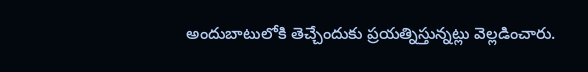అందుబాటులోకి తెచ్చేందుకు ప్రయత్నిస్తున్నట్లు వెల్లడించారు.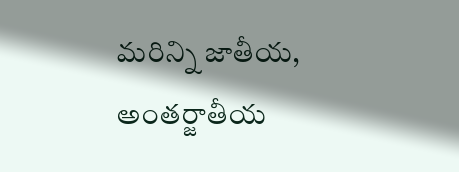మరిన్ని జాతీయ, అంతర్జాతీయ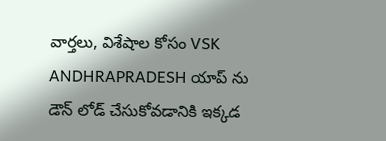వార్తలు, విశేషాల కోసం VSK ANDHRAPRADESH యాప్ ను డౌన్ లోడ్ చేసుకోవడానికి ఇక్కడ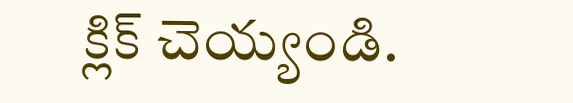క్లిక్ చెయ్యండి.